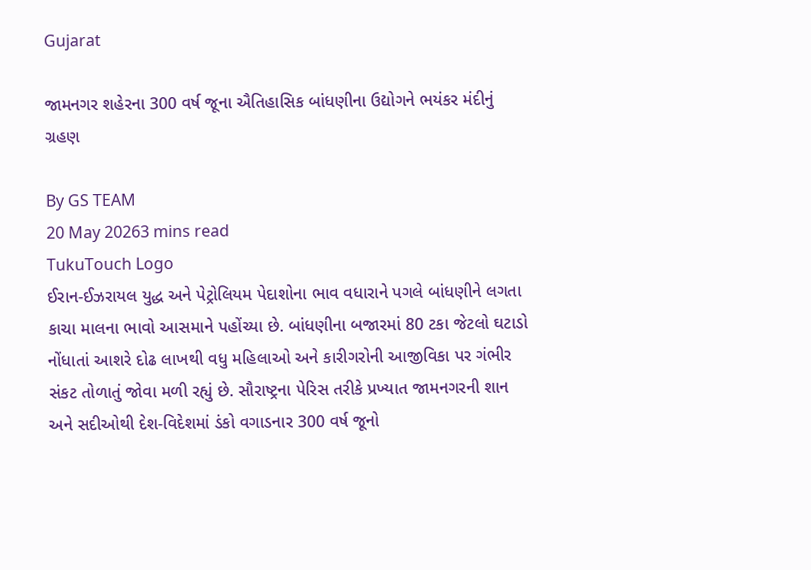Gujarat

જામનગર શહેરના 300 વર્ષ જૂના ઐતિહાસિક બાંધણીના ઉદ્યોગને ભયંકર મંદીનું ગ્રહણ

By GS TEAM
20 May 20263 mins read
TukuTouch Logo
ઈરાન-ઈઝરાયલ યુદ્ધ અને પેટ્રોલિયમ પેદાશોના ભાવ વધારાને પગલે બાંધણીને લગતા કાચા માલના ભાવો આસમાને પહોંચ્યા છે. બાંધણીના બજારમાં 80 ટકા જેટલો ઘટાડો નોંધાતાં આશરે દોઢ લાખથી વધુ મહિલાઓ અને કારીગરોની આજીવિકા પર ગંભીર સંકટ તોળાતું જોવા મળી રહ્યું છે. સૌરાષ્ટ્રના પેરિસ તરીકે પ્રખ્યાત જામનગરની શાન અને સદીઓથી દેશ-વિદેશમાં ડંકો વગાડનાર 300 વર્ષ જૂનો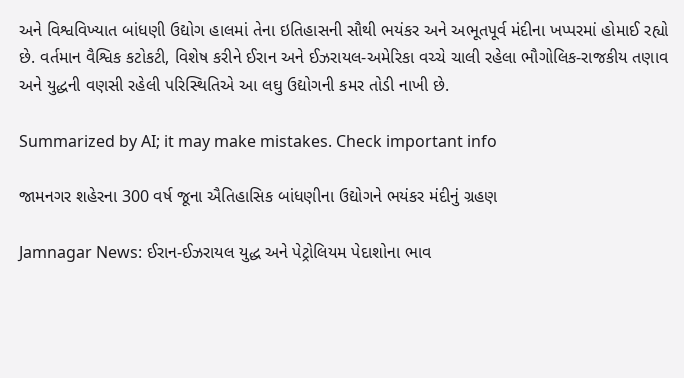અને વિશ્વવિખ્યાત બાંધણી ઉદ્યોગ હાલમાં તેના ઇતિહાસની સૌથી ભયંકર અને અભૂતપૂર્વ મંદીના ખપ્પરમાં હોમાઈ રહ્યો છે. વર્તમાન વૈશ્વિક કટોકટી, વિશેષ કરીને ઈરાન અને ઈઝરાયલ-અમેરિકા વચ્ચે ચાલી રહેલા ભૌગોલિક-રાજકીય તણાવ અને યુદ્ધની વણસી રહેલી પરિસ્થિતિએ આ લઘુ ઉદ્યોગની કમર તોડી નાખી છે.

Summarized by AI; it may make mistakes. Check important info

જામનગર શહેરના 300 વર્ષ જૂના ઐતિહાસિક બાંધણીના ઉદ્યોગને ભયંકર મંદીનું ગ્રહણ

Jamnagar News: ઈરાન-ઈઝરાયલ યુદ્ધ અને પેટ્રોલિયમ પેદાશોના ભાવ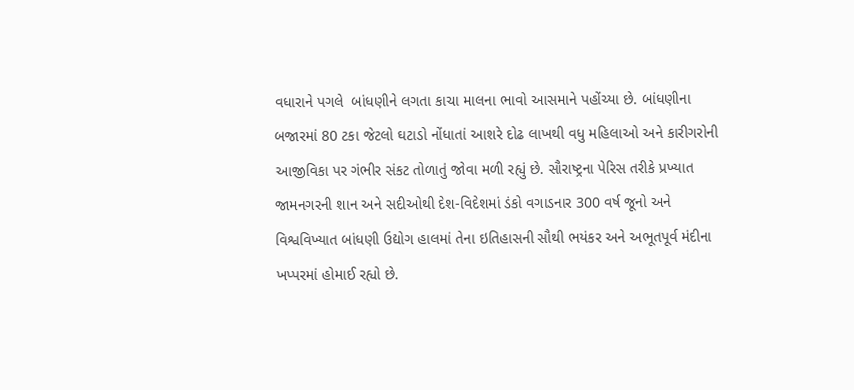વધારાને પગલે  બાંધણીને લગતા કાચા માલના ભાવો આસમાને પહોંચ્યા છે. બાંધણીના બજારમાં 80 ટકા જેટલો ઘટાડો નોંધાતાં આશરે દોઢ લાખથી વધુ મહિલાઓ અને કારીગરોની આજીવિકા પર ગંભીર સંકટ તોળાતું જોવા મળી રહ્યું છે. સૌરાષ્ટ્રના પેરિસ તરીકે પ્રખ્યાત જામનગરની શાન અને સદીઓથી દેશ-વિદેશમાં ડંકો વગાડનાર 300 વર્ષ જૂનો અને વિશ્વવિખ્યાત બાંધણી ઉદ્યોગ હાલમાં તેના ઇતિહાસની સૌથી ભયંકર અને અભૂતપૂર્વ મંદીના ખપ્પરમાં હોમાઈ રહ્યો છે.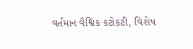વર્તમાન વૈશ્વિક કટોકટી, વિશેષ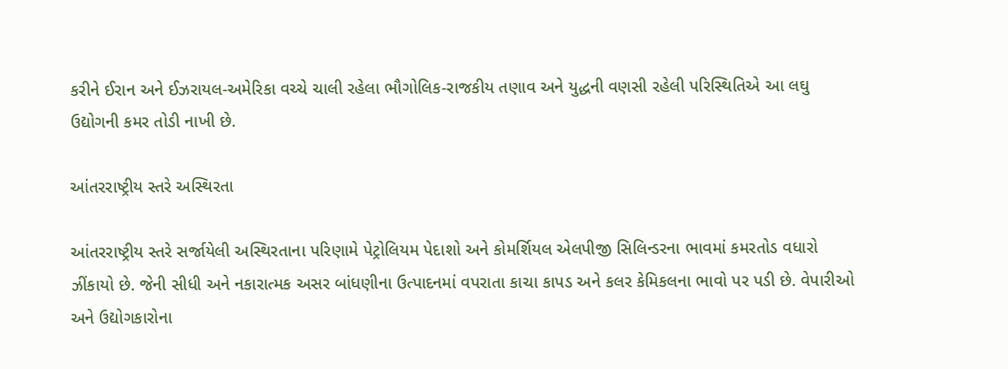કરીને ઈરાન અને ઈઝરાયલ-અમેરિકા વચ્ચે ચાલી રહેલા ભૌગોલિક-રાજકીય તણાવ અને યુદ્ધની વણસી રહેલી પરિસ્થિતિએ આ લઘુ ઉદ્યોગની કમર તોડી નાખી છે.

આંતરરાષ્ટ્રીય સ્તરે અસ્થિરતા

આંતરરાષ્ટ્રીય સ્તરે સર્જાયેલી અસ્થિરતાના પરિણામે પેટ્રોલિયમ પેદાશો અને કોમર્શિયલ એલપીજી સિલિન્ડરના ભાવમાં કમરતોડ વધારો ઝીંકાયો છે. જેની સીધી અને નકારાત્મક અસર બાંધણીના ઉત્પાદનમાં વપરાતા કાચા કાપડ અને કલર કેમિકલના ભાવો પર પડી છે. વેપારીઓ અને ઉદ્યોગકારોના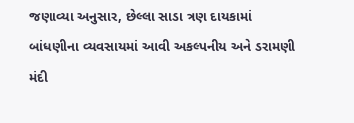જણાવ્યા અનુસાર, છેલ્લા સાડા ત્રણ દાયકામાં બાંધણીના વ્યવસાયમાં આવી અકલ્પનીય અને ડરામણી મંદી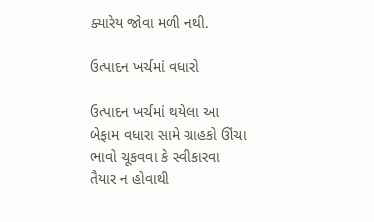ક્યારેય જોવા મળી નથી.

ઉત્પાદન ખર્ચમાં વધારો

ઉત્પાદન ખર્ચમાં થયેલા આ બેફામ વધારા સામે ગ્રાહકો ઊંચા ભાવો ચૂકવવા કે સ્વીકારવા તૈયાર ન હોવાથી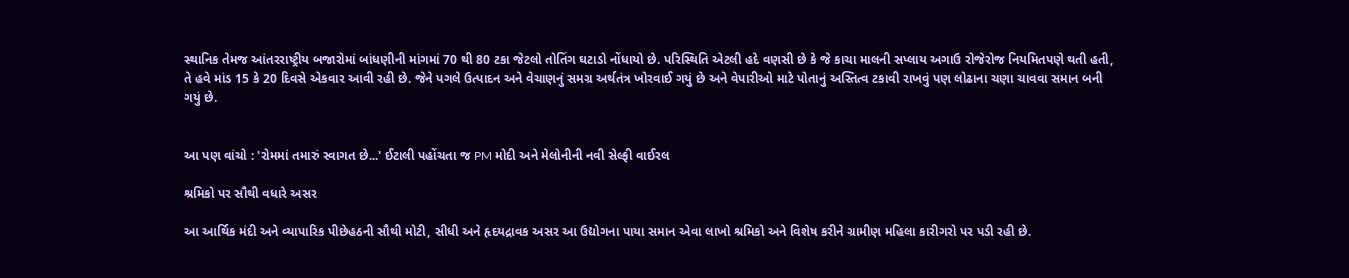સ્થાનિક તેમજ આંતરરાષ્ટ્રીય બજારોમાં બાંધણીની માંગમાં 70 થી 80 ટકા જેટલો તોતિંગ ઘટાડો નોંધાયો છે. પરિસ્થિતિ એટલી હદે વણસી છે કે જે કાચા માલની સપ્લાય અગાઉ રોજેરોજ નિયમિતપણે થતી હતી, તે હવે માંડ 15 કે 20 દિવસે એકવાર આવી રહી છે. જેને પગલે ઉત્પાદન અને વેચાણનું સમગ્ર અર્થતંત્ર ખોરવાઈ ગયું છે અને વેપારીઓ માટે પોતાનું અસ્તિત્વ ટકાવી રાખવું પણ લોઢાના ચણા ચાવવા સમાન બની ગયું છે.


આ પણ વાંચો : 'રોમમાં તમારું સ્વાગત છે...' ઈટાલી પહોંચતા જ PM મોદી અને મેલોનીની નવી સેલ્ફી વાઈરલ

શ્રમિકો પર સૌથી વધારે અસર

આ આર્થિક મંદી અને વ્યાપારિક પીછેહઠની સૌથી મોટી, સીધી અને હૃદયદ્રાવક અસર આ ઉદ્યોગના પાયા સમાન એવા લાખો શ્રમિકો અને વિશેષ કરીને ગ્રામીણ મહિલા કારીગરો પર પડી રહી છે.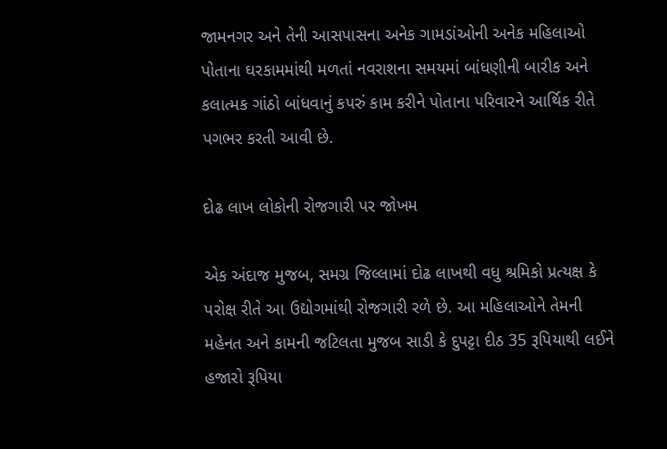જામનગર અને તેની આસપાસના અનેક ગામડાંઓની અનેક મહિલાઓ પોતાના ઘરકામમાંથી મળતાં નવરાશના સમયમાં બાંધણીની બારીક અને કલાત્મક ગાંઠો બાંધવાનું કપરું કામ કરીને પોતાના પરિવારને આર્થિક રીતે પગભર કરતી આવી છે.

દોઢ લાખ લોકોની રોજગારી પર જોખમ

એક અંદાજ મુજબ, સમગ્ર જિલ્લામાં દોઢ લાખથી વધુ શ્રમિકો પ્રત્યક્ષ કે પરોક્ષ રીતે આ ઉદ્યોગમાંથી રોજગારી રળે છે. આ મહિલાઓને તેમની મહેનત અને કામની જટિલતા મુજબ સાડી કે દુપટ્ટા દીઠ 35 રૂપિયાથી લઈને હજારો રૂપિયા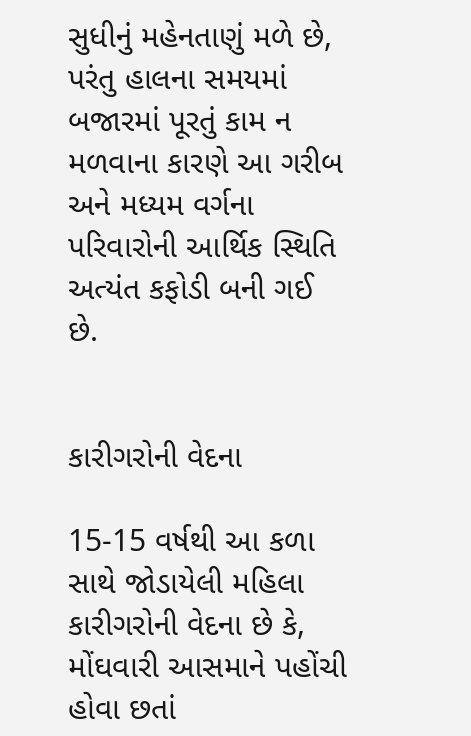સુધીનું મહેનતાણું મળે છે, પરંતુ હાલના સમયમાં બજારમાં પૂરતું કામ ન મળવાના કારણે આ ગરીબ અને મધ્યમ વર્ગના પરિવારોની આર્થિક સ્થિતિ અત્યંત કફોડી બની ગઈ છે.


કારીગરોની વેદના

15-15 વર્ષથી આ કળા સાથે જોડાયેલી મહિલા કારીગરોની વેદના છે કે, મોંઘવારી આસમાને પહોંચી હોવા છતાં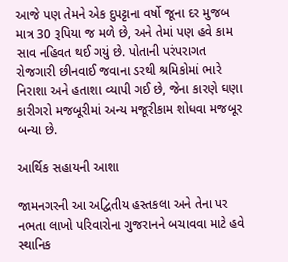આજે પણ તેમને એક દુપટ્ટાના વર્ષો જૂના દર મુજબ માત્ર 30 રૂપિયા જ મળે છે, અને તેમાં પણ હવે કામ સાવ નહિવત થઈ ગયું છે. પોતાની પરંપરાગત રોજગારી છીનવાઈ જવાના ડરથી શ્રમિકોમાં ભારે નિરાશા અને હતાશા વ્યાપી ગઈ છે, જેના કારણે ઘણા કારીગરો મજબૂરીમાં અન્ય મજૂરીકામ શોધવા મજબૂર બન્યા છે.

આર્થિક સહાયની આશા

જામનગરની આ અદ્વિતીય હસ્તકલા અને તેના પર નભતા લાખો પરિવારોના ગુજરાનને બચાવવા માટે હવે સ્થાનિક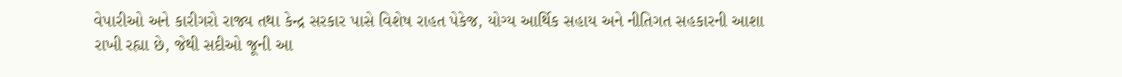વેપારીઓ અને કારીગરો રાજ્ય તથા કેન્દ્ર સરકાર પાસે વિશેષ રાહત પેકેજ, યોગ્ય આર્થિક સહાય અને નીતિગત સહકારની આશા રાખી રહ્યા છે, જેથી સદીઓ જૂની આ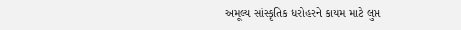અમૂલ્ય સાંસ્કૃતિક ધરોહરને કાયમ માટે લુપ્ત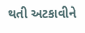થતી અટકાવીને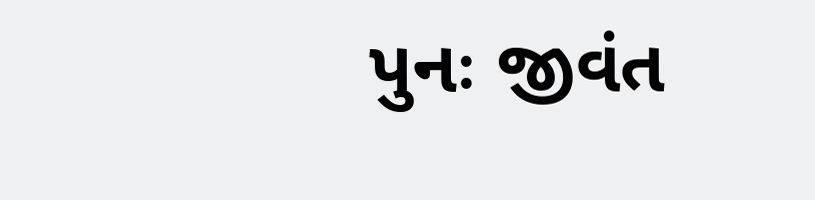પુનઃ જીવંત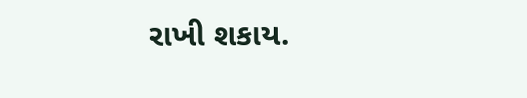રાખી શકાય.